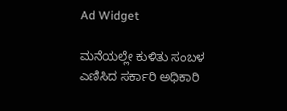Ad Widget

ಮನೆಯಲ್ಲೇ ಕುಳಿತು ಸಂಬಳ ಎಣಿಸಿದ ಸರ್ಕಾರಿ ಅಧಿಕಾರಿ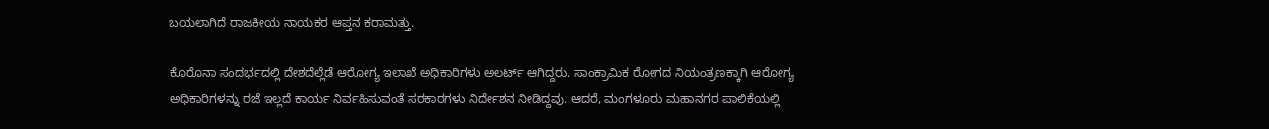ಬಯಲಾಗಿದೆ ರಾಜಕೀಯ ನಾಯಕರ ಆಪ್ತನ ಕರಾಮತ್ತು.

ಕೊರೊನಾ ಸಂದರ್ಭದಲ್ಲಿ ದೇಶದೆಲ್ಲೆಡೆ ಆರೋಗ್ಯ ಇಲಾಖೆ ಅಧಿಕಾರಿಗಳು ಅಲರ್ಟ್ ಆಗಿದ್ದರು. ಸಾಂಕ್ರಾಮಿಕ ರೋಗದ ನಿಯಂತ್ರಣಕ್ಕಾಗಿ ಆರೋಗ್ಯ ಅಧಿಕಾರಿಗಳನ್ನು ರಜೆ ಇಲ್ಲದೆ ಕಾರ್ಯ ನಿರ್ವಹಿಸುವಂತೆ ಸರಕಾರಗಳು ನಿರ್ದೇಶನ ನೀಡಿದ್ದವು. ಆದರೆ, ಮಂಗಳೂರು ಮಹಾನಗರ ಪಾಲಿಕೆಯಲ್ಲಿ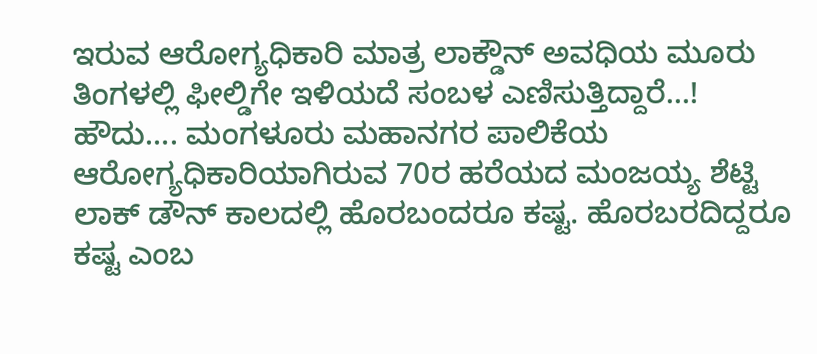ಇರುವ ಆರೋಗ್ಯಧಿಕಾರಿ ಮಾತ್ರ ಲಾಕ್ಡೌನ್ ಅವಧಿಯ ಮೂರು ತಿಂಗಳಲ್ಲಿ ಫೀಲ್ಡಿಗೇ ಇಳಿಯದೆ ಸಂಬಳ ಎಣಿಸುತ್ತಿದ್ದಾರೆ…!
ಹೌದು…. ಮಂಗಳೂರು ಮಹಾನಗರ ಪಾಲಿಕೆಯ ಆರೋಗ್ಯಧಿಕಾರಿಯಾಗಿರುವ 70ರ ಹರೆಯದ ಮಂಜಯ್ಯ ಶೆಟ್ಟಿ ಲಾಕ್ ಡೌನ್ ಕಾಲದಲ್ಲಿ ಹೊರಬಂದರೂ ಕಷ್ಟ. ಹೊರಬರದಿದ್ದರೂ ಕಷ್ಟ ಎಂಬ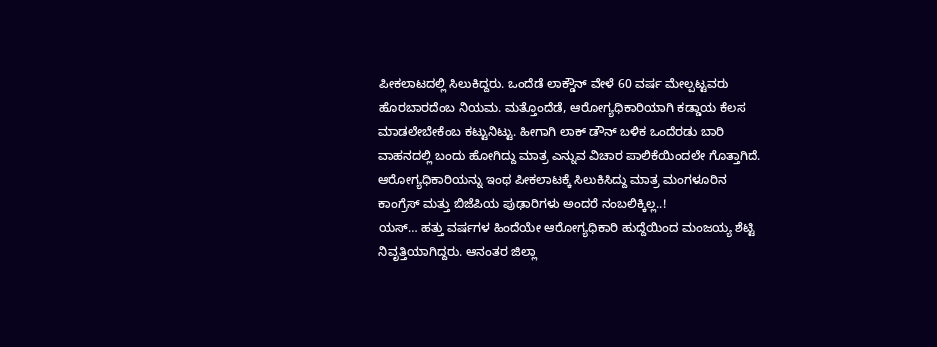ಪೀಕಲಾಟದಲ್ಲಿ ಸಿಲುಕಿದ್ದರು. ಒಂದೆಡೆ ಲಾಕ್ಡೌನ್ ವೇಳೆ 60 ವರ್ಷ ಮೇಲ್ಪಟ್ಟವರು ಹೊರಬಾರದೆಂಬ ನಿಯಮ. ಮತ್ತೊಂದೆಡೆ, ಆರೋಗ್ಯಧಿಕಾರಿಯಾಗಿ ಕಡ್ಡಾಯ ಕೆಲಸ ಮಾಡಲೇಬೇಕೆಂಬ ಕಟ್ಟುನಿಟ್ಟು. ಹೀಗಾಗಿ ಲಾಕ್ ಡೌನ್ ಬಳಿಕ ಒಂದೆರಡು ಬಾರಿ ವಾಹನದಲ್ಲಿ ಬಂದು ಹೋಗಿದ್ದು ಮಾತ್ರ ಎನ್ನುವ ವಿಚಾರ ಪಾಲಿಕೆಯಿಂದಲೇ ಗೊತ್ತಾಗಿದೆ. ಆರೋಗ್ಯಧಿಕಾರಿಯನ್ನು ಇಂಥ ಪೀಕಲಾಟಕ್ಕೆ ಸಿಲುಕಿಸಿದ್ದು ಮಾತ್ರ ಮಂಗಳೂರಿನ ಕಾಂಗ್ರೆಸ್ ಮತ್ತು ಬಿಜೆಪಿಯ ಪುಢಾರಿಗಳು ಅಂದರೆ ನಂಬಲಿಕ್ಕಿಲ್ಲ..!
ಯಸ್… ಹತ್ತು ವರ್ಷಗಳ ಹಿಂದೆಯೇ ಆರೋಗ್ಯಧಿಕಾರಿ ಹುದ್ದೆಯಿಂದ ಮಂಜಯ್ಯ ಶೆಟ್ಟಿ ನಿವೃತ್ತಿಯಾಗಿದ್ದರು. ಆನಂತರ ಜಿಲ್ಲಾ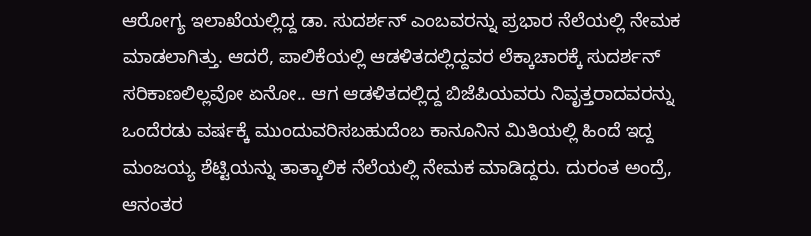ಆರೋಗ್ಯ ಇಲಾಖೆಯಲ್ಲಿದ್ದ ಡಾ. ಸುದರ್ಶನ್ ಎಂಬವರನ್ನು ಪ್ರಭಾರ ನೆಲೆಯಲ್ಲಿ ನೇಮಕ ಮಾಡಲಾಗಿತ್ತು. ಆದರೆ, ಪಾಲಿಕೆಯಲ್ಲಿ ಆಡಳಿತದಲ್ಲಿದ್ದವರ ಲೆಕ್ಕಾಚಾರಕ್ಕೆ ಸುದರ್ಶನ್ ಸರಿಕಾಣಲಿಲ್ಲವೋ ಏನೋ.. ಆಗ ಆಡಳಿತದಲ್ಲಿದ್ದ ಬಿಜೆಪಿಯವರು ನಿವೃತ್ತರಾದವರನ್ನು ಒಂದೆರಡು ವರ್ಷಕ್ಕೆ ಮುಂದುವರಿಸಬಹುದೆಂಬ ಕಾನೂನಿನ ಮಿತಿಯಲ್ಲಿ ಹಿಂದೆ ಇದ್ದ ಮಂಜಯ್ಯ ಶೆಟ್ಟಿಯನ್ನು ತಾತ್ಕಾಲಿಕ ನೆಲೆಯಲ್ಲಿ ನೇಮಕ ಮಾಡಿದ್ದರು. ದುರಂತ ಅಂದ್ರೆ, ಆನಂತರ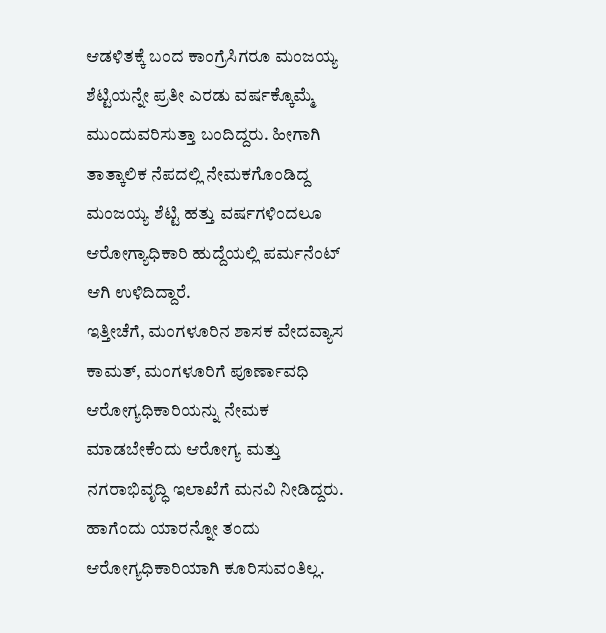ಆಡಳಿತಕ್ಕೆ ಬಂದ ಕಾಂಗ್ರೆಸಿಗರೂ ಮಂಜಯ್ಯ ಶೆಟ್ಟಿಯನ್ನೇ ಪ್ರತೀ ಎರಡು ವರ್ಷಕ್ಕೊಮ್ಮೆ ಮುಂದುವರಿಸುತ್ತಾ ಬಂದಿದ್ದರು. ಹೀಗಾಗಿ ತಾತ್ಕಾಲಿಕ ನೆಪದಲ್ಲಿ ನೇಮಕಗೊಂಡಿದ್ದ ಮಂಜಯ್ಯ ಶೆಟ್ಟಿ ಹತ್ತು ವರ್ಷಗಳಿಂದಲೂ ಆರೋಗ್ಯಾಧಿಕಾರಿ ಹುದ್ದೆಯಲ್ಲಿ ಪರ್ಮನೆಂಟ್ ಆಗಿ ಉಳಿದಿದ್ದಾರೆ.
ಇತ್ತೀಚೆಗೆ, ಮಂಗಳೂರಿನ ಶಾಸಕ ವೇದವ್ಯಾಸ ಕಾಮತ್, ಮಂಗಳೂರಿಗೆ ಪೂರ್ಣಾವಧಿ ಆರೋಗ್ಯಧಿಕಾರಿಯನ್ನು ನೇಮಕ ಮಾಡಬೇಕೆಂದು ಆರೋಗ್ಯ ಮತ್ತು ನಗರಾಭಿವೃದ್ಧಿ ಇಲಾಖೆಗೆ ಮನವಿ ನೀಡಿದ್ದರು. ಹಾಗೆಂದು ಯಾರನ್ನೋ ತಂದು ಆರೋಗ್ಯಧಿಕಾರಿಯಾಗಿ ಕೂರಿಸುವಂತಿಲ್ಲ.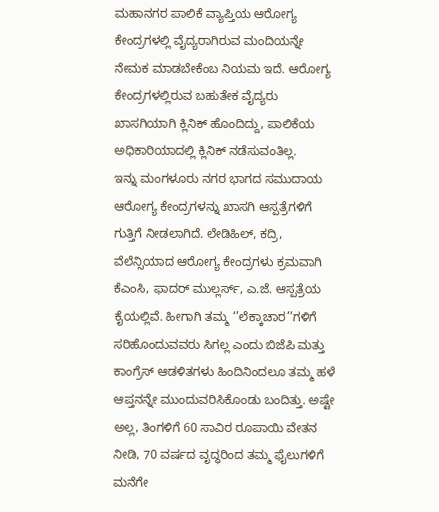ಮಹಾನಗರ ಪಾಲಿಕೆ ವ್ಯಾಪ್ತಿಯ ಆರೋಗ್ಯ ಕೇಂದ್ರಗಳಲ್ಲಿ ವೈದ್ಯರಾಗಿರುವ ಮಂದಿಯನ್ನೇ ನೇಮಕ ಮಾಡಬೇಕೆಂಬ ನಿಯಮ ಇದೆ. ಆರೋಗ್ಯ ಕೇಂದ್ರಗಳಲ್ಲಿರುವ ಬಹುತೇಕ ವೈದ್ಯರು ಖಾಸಗಿಯಾಗಿ ಕ್ಲಿನಿಕ್ ಹೊಂದಿದ್ದು, ಪಾಲಿಕೆಯ ಅಧಿಕಾರಿಯಾದಲ್ಲಿ ಕ್ಲಿನಿಕ್ ನಡೆಸುವಂತಿಲ್ಲ.
ಇನ್ನು ಮಂಗಳೂರು ನಗರ ಭಾಗದ ಸಮುದಾಯ ಆರೋಗ್ಯ ಕೇಂದ್ರಗಳನ್ನು ಖಾಸಗಿ ಆಸ್ಪತ್ರೆಗಳಿಗೆ ಗುತ್ತಿಗೆ ನೀಡಲಾಗಿದೆ. ಲೇಡಿಹಿಲ್, ಕದ್ರಿ, ವೆಲೆನ್ಸಿಯಾದ ಆರೋಗ್ಯ ಕೇಂದ್ರಗಳು ಕ್ರಮವಾಗಿ ಕೆಎಂಸಿ, ಫಾದರ್ ಮುಲ್ಲರ್ಸ್, ಎ.ಜೆ. ಆಸ್ಪತ್ರೆಯ ಕೈಯಲ್ಲಿವೆ. ಹೀಗಾಗಿ ತಮ್ಮ ‘’ಲೆಕ್ಕಾಚಾರ’’ಗಳಿಗೆ ಸರಿಹೊಂದುವವರು ಸಿಗಲ್ಲ ಎಂದು ಬಿಜೆಪಿ ಮತ್ತು ಕಾಂಗ್ರೆಸ್ ಆಡಳಿತಗಳು ಹಿಂದಿನಿಂದಲೂ ತಮ್ಮ ಹಳೆ ಆಪ್ತನನ್ನೇ ಮುಂದುವರಿಸಿಕೊಂಡು ಬಂದಿತ್ತು. ಅಷ್ಟೇ ಅಲ್ಲ, ತಿಂಗಳಿಗೆ 60 ಸಾವಿರ ರೂಪಾಯಿ ವೇತನ ನೀಡಿ, 70 ವರ್ಷದ ವೃದ್ಧರಿಂದ ತಮ್ಮ ಫೈಲುಗಳಿಗೆ ಮನೆಗೇ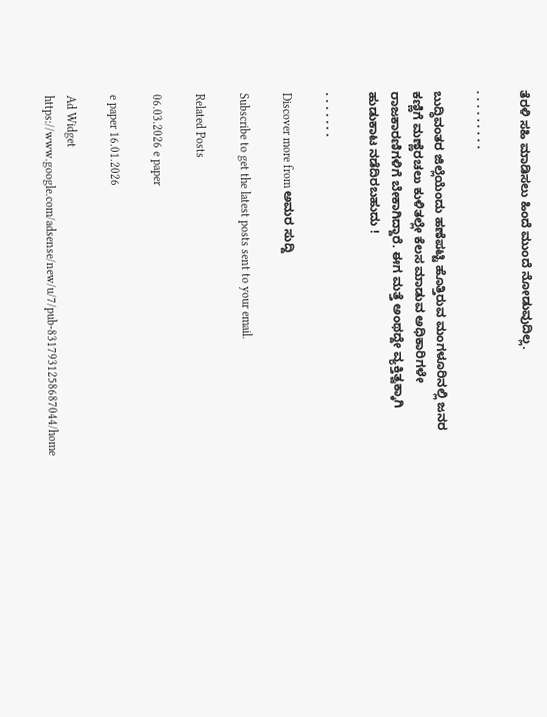ತೆರಳಿ ಸಹಿ ಮಾಡಿಸಲು ಹಿಂದೆ ಮುಂದೆ ನೋಡುವುದಿಲ್ಲ.

. . . . . . . . .

ಬುದ್ಧಿವಂತರ ಜಿಲ್ಲೆಯೆಂದು ಹಣೆಪಟ್ಟಿ ಹೊತ್ತಿರುವ ಮಂಗಳೂರಿನಲ್ಲಿ ಜನರ ಕಣ್ಣಿಗೆ ಮಣ್ಣೆರಚಲು ಕುಳಿತಲ್ಲೇ ಕೆಲಸ ಮಾಡುವ ಅಧಿಕಾರಿಗಳೇ ರಾಜಕಾರಣಿಗಳಿಗೆ ಬೇಕಾಗಿದ್ದಾರೆ. ಈಗ ಮತ್ತೆ ಅಂಥದ್ದೇ ವ್ಯಕ್ತಿತ್ವಕ್ಕಾಗಿ ಹುಡುಕಾಟ ನಡೆದಿರಬಹುದು !

. . . . . . .

Discover more from ಅಮರ ಸುದ್ದಿ

Subscribe to get the latest posts sent to your email.

Related Posts

06.03.2026 e paper

e paper 16.01.2026

Ad Widget
https://www.google.com/adsense/new/u/7/pub-8317931258687044/home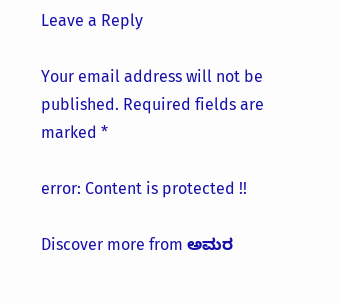Leave a Reply

Your email address will not be published. Required fields are marked *

error: Content is protected !!

Discover more from ಅಮರ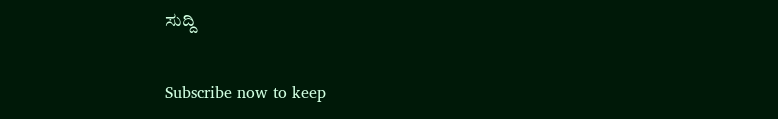ಸುದ್ದಿ

Subscribe now to keep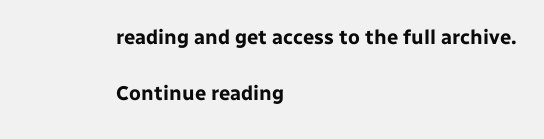reading and get access to the full archive.

Continue reading